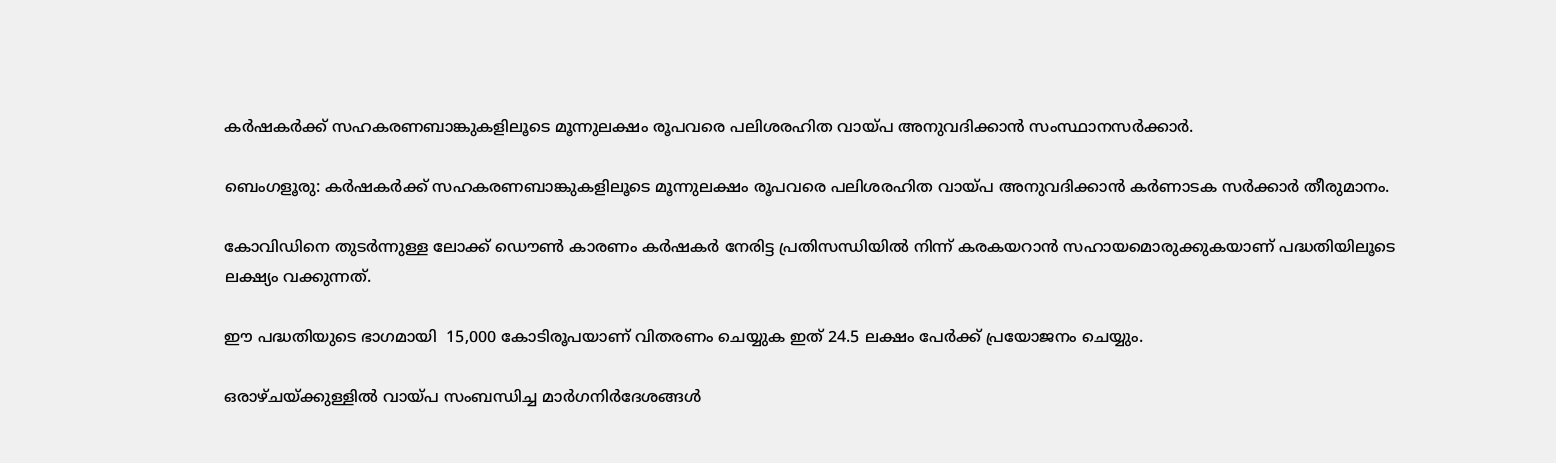കർഷകർക്ക് സഹകരണബാങ്കുകളിലൂടെ മൂന്നുലക്ഷം രൂപവരെ പലിശരഹിത വായ്പ അനുവദിക്കാൻ സംസ്ഥാനസർക്കാർ.

ബെംഗളൂരു: കർഷകർക്ക് സഹകരണബാങ്കുകളിലൂടെ മൂന്നുലക്ഷം രൂപവരെ പലിശരഹിത വായ്പ അനുവദിക്കാൻ കര്‍ണാടക സര്‍ക്കാര്‍ തീരുമാനം.

കോവിഡിനെ തുടര്‍ന്നുള്ള ലോക്ക് ഡൌണ്‍ കാരണം കർഷകർ നേരിട്ട പ്രതിസന്ധിയിൽ നിന്ന് കരകയറാൻ സഹായമൊരുക്കുകയാണ് പദ്ധതിയിലൂടെ ലക്ഷ്യം വക്കുന്നത്.

ഈ പദ്ധതിയുടെ ഭാഗമായി  15,000 കോടിരൂപയാണ് വിതരണം ചെയ്യുക ഇത് 24.5 ലക്ഷം പേർക്ക് പ്രയോജനം ചെയ്യും.

ഒരാഴ്ചയ്ക്കുള്ളിൽ വായ്പ സംബന്ധിച്ച മാർഗനിർദേശങ്ങൾ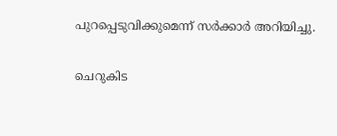പുറപ്പെടുവിക്കുമെന്ന് സര്‍ക്കാര്‍ അറിയിച്ചു.

ചെറുകിട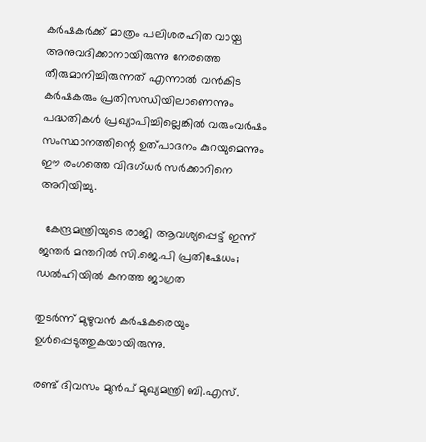കർഷകർക്ക്‌ മാത്രം പലിശരഹിത വായ്പ അനുവദിക്കാനായിരുന്നു നേരത്തെ തീരുമാനിച്ചിരുന്നത് എന്നാൽ വൻകിട കർഷകരും പ്രതിസന്ധിയിലാണെന്നും പദ്ധതികൾ പ്രഖ്യാപിച്ചില്ലെങ്കിൽ വരുംവർഷം സംസ്ഥാനത്തിന്റെ ഉത്‌പാദനം കുറയുമെന്നും ഈ രംഗത്തെ വിദഗ്ധർ സര്‍ക്കാറിനെ അറിയിച്ചു.

  കേന്ദ്രമന്ത്രിയുടെ രാജി ആവശ്യപ്പെട്ട് ഇന്ന് ജന്തർ മന്തറിൽ സി.ജെ.പി പ്രതിഷേധം; ഡൽഹിയിൽ കനത്ത ജാഗ്രത

തുടര്‍ന്ന് മുഴുവന്‍ കർഷകരെയും ഉൾപ്പെടുത്തുകയായിരുന്നു.

രണ്ട് ദിവസം മുന്‍പ് മുഖ്യമന്ത്രി ബി.എസ്.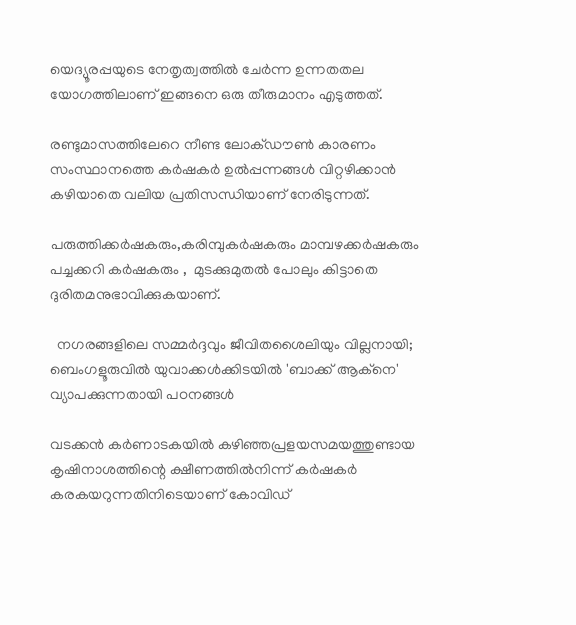യെദ്യൂരപ്പയുടെ നേതൃത്വത്തിൽ ചേർന്ന ഉന്നതതല യോഗത്തിലാണ് ഇങ്ങനെ ഒരു തീരുമാനം എടുത്തത്‌.

രണ്ടുമാസത്തിലേറെ നീണ്ട ലോക്‌ഡൗൺ കാരണം സംസ്ഥാനത്തെ കർഷകർ ഉല്‍പ്പന്നങ്ങള്‍ വിറ്റഴിക്കാന്‍ കഴിയാതെ വലിയ പ്രതിസന്ധിയാണ് നേരിടുന്നത്.

പരുത്തിക്കർഷകരും,കരിമ്പുകർഷകരും മാമ്പഴക്കർഷകരും പച്ചക്കറി കര്‍ഷകരും ,  മുടക്കുമുതൽ പോലും കിട്ടാതെ ദുരിതമനുഭാവിക്കുകയാണ്.

  നഗരങ്ങളിലെ സമ്മർദ്ദവും ജീവിതശൈലിയും വില്ലനായി; ബെംഗളൂരുവിൽ യുവാക്കൾക്കിടയിൽ 'ബാക്ക് ആക്നെ' വ്യാപക്കുന്നതായി പഠനങ്ങൾ

വടക്കൻ കർണാടകയിൽ കഴിഞ്ഞപ്രളയസമയത്തുണ്ടായ കൃഷിനാശത്തിന്റെ ക്ഷീണത്തിൽനിന്ന് കർഷകർ കരകയറുന്നതിനിടെയാണ് കോവിഡ്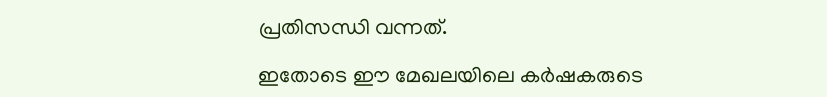പ്രതിസന്ധി വന്നത്.

ഇതോടെ ഈ മേഖലയിലെ കർഷകരുടെ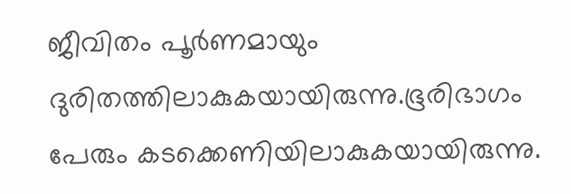ജീവിതം പൂർണമായും ദുരിതത്തിലാകുകയായിരുന്നു.ഭൂരിഭാഗം പേരും കടക്കെണിയിലാകുകയായിരുന്നു.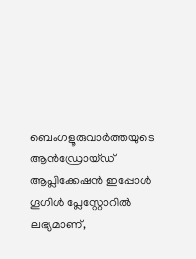ബെംഗളൂരുവാർത്തയുടെ ആൻഡ്രോയ്ഡ് ആപ്ലിക്കേഷൻ ഇപ്പോൾ ഗൂഗിൾ പ്ലേസ്റ്റോറിൽ ലഭ്യമാണ്,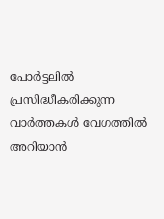പോർട്ടലിൽ പ്രസിദ്ധീകരിക്കുന്ന വാർത്തകൾ വേഗത്തിൽ അറിയാൻ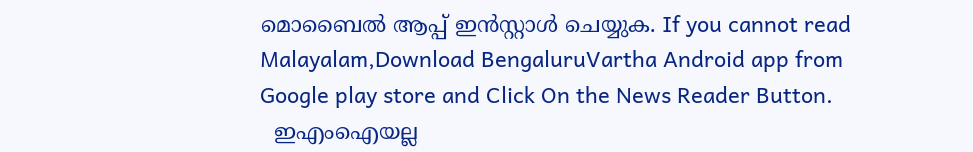മൊബൈൽ ആപ്പ് ഇൻസ്റ്റാൾ ചെയ്യുക. If you cannot read Malayalam,Download BengaluruVartha Android app from Google play store and Click On the News Reader Button.
  ഇഎംഐയല്ല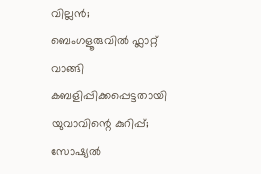വില്ലൻ; ബെംഗളൂരുവിൽ ഫ്ലാറ്റ് വാങ്ങി കബളിപ്പിക്കപ്പെട്ടതായി യുവാവിന്റെ കുറിപ്പ്; സോഷ്യൽ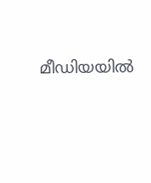മീഡിയയിൽ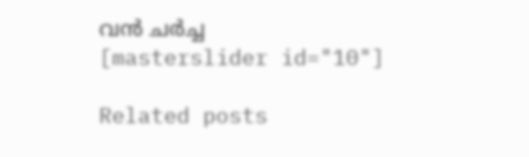വൻ ചർച്ച
[masterslider id="10"]

Related posts